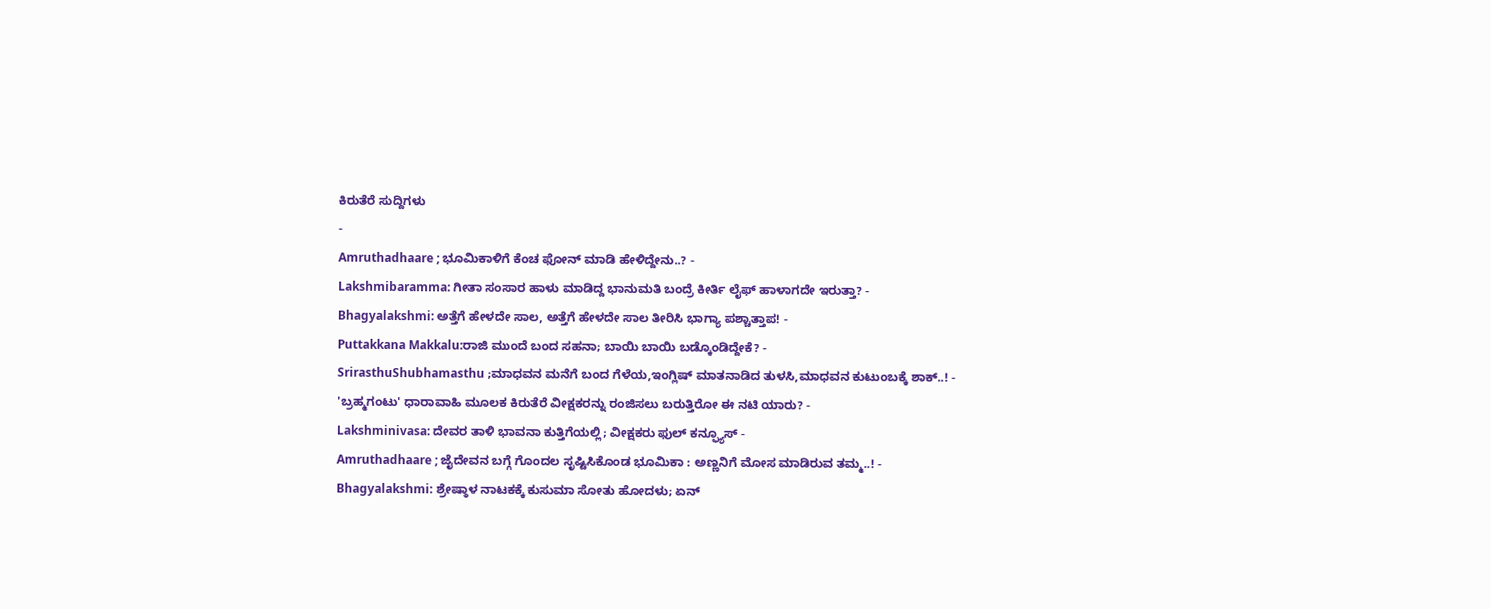ಕಿರುತೆರೆ ಸುದ್ದಿಗಳು
-
Amruthadhaare ; ಭೂಮಿಕಾಳಿಗೆ ಕೆಂಚ ಫೋನ್ ಮಾಡಿ ಹೇಳಿದ್ದೇನು..? -
Lakshmibaramma: ಗೀತಾ ಸಂಸಾರ ಹಾಳು ಮಾಡಿದ್ದ ಭಾನುಮತಿ ಬಂದ್ರೆ ಕೀರ್ತಿ ಲೈಫ್ ಹಾಳಾಗದೇ ಇರುತ್ತಾ? -
Bhagyalakshmi: ಅತ್ತೆಗೆ ಹೇಳದೇ ಸಾಲ, ಅತ್ತೆಗೆ ಹೇಳದೇ ಸಾಲ ತೀರಿಸಿ ಭಾಗ್ಯಾ ಪಶ್ಚಾತ್ತಾಪ! -
Puttakkana Makkalu:ರಾಜಿ ಮುಂದೆ ಬಂದ ಸಹನಾ; ಬಾಯಿ ಬಾಯಿ ಬಡ್ಕೊಂಡಿದ್ದೇಕೆ? -
SrirasthuShubhamasthu ;ಮಾಧವನ ಮನೆಗೆ ಬಂದ ಗೆಳೆಯ,ಇಂಗ್ಲಿಷ್ ಮಾತನಾಡಿದ ತುಳಸಿ,ಮಾಧವನ ಕುಟುಂಬಕ್ಕೆ ಶಾಕ್..! -
'ಬ್ರಹ್ಮಗಂಟು' ಧಾರಾವಾಹಿ ಮೂಲಕ ಕಿರುತೆರೆ ವೀಕ್ಷಕರನ್ನು ರಂಜಿಸಲು ಬರುತ್ತಿರೋ ಈ ನಟಿ ಯಾರು? -
Lakshminivasa: ದೇವರ ತಾಳಿ ಭಾವನಾ ಕುತ್ತಿಗೆಯಲ್ಲಿ; ವೀಕ್ಷಕರು ಫುಲ್ ಕನ್ಫ್ಯೂಸ್ -
Amruthadhaare ; ಜೈದೇವನ ಬಗ್ಗೆ ಗೊಂದಲ ಸೃಷ್ಟಿಸಿಕೊಂಡ ಭೂಮಿಕಾ : ಅಣ್ಣನಿಗೆ ಮೋಸ ಮಾಡಿರುವ ತಮ್ಮ..! -
Bhagyalakshmi: ಶ್ರೇಷ್ಠಾಳ ನಾಟಕಕ್ಕೆ ಕುಸುಮಾ ಸೋತು ಹೋದಳು; ಏನ್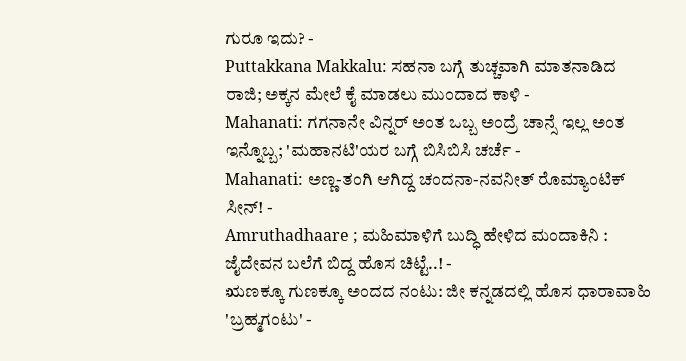ಗುರೂ ಇದು? -
Puttakkana Makkalu: ಸಹನಾ ಬಗ್ಗೆ ತುಚ್ಚವಾಗಿ ಮಾತನಾಡಿದ ರಾಜಿ; ಅಕ್ಕನ ಮೇಲೆ ಕೈ ಮಾಡಲು ಮುಂದಾದ ಕಾಳಿ -
Mahanati: ಗಗನಾನೇ ವಿನ್ನರ್ ಅಂತ ಒಬ್ಬ ಅಂದ್ರೆ ಚಾನ್ಸೆ ಇಲ್ಲ ಅಂತ ಇನ್ನೊಬ್ಬ; 'ಮಹಾನಟಿ'ಯರ ಬಗ್ಗೆ ಬಿಸಿಬಿಸಿ ಚರ್ಚೆ -
Mahanati: ಅಣ್ಣ-ತಂಗಿ ಆಗಿದ್ದ ಚಂದನಾ-ನವನೀತ್ ರೊಮ್ಯಾಂಟಿಕ್ ಸೀನ್! -
Amruthadhaare ; ಮಹಿಮಾಳಿಗೆ ಬುದ್ಧಿ ಹೇಳಿದ ಮಂದಾಕಿನಿ : ಜೈದೇವನ ಬಲೆಗೆ ಬಿದ್ದ ಹೊಸ ಚಿಟ್ಟೆ..! -
ಋಣಕ್ಕೂ ಗುಣಕ್ಕೂ ಅಂದದ ನಂಟು: ಜೀ ಕನ್ನಡದಲ್ಲಿ ಹೊಸ ಧಾರಾವಾಹಿ 'ಬ್ರಹ್ಮಗಂಟು' -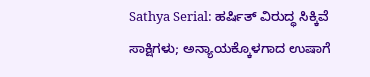Sathya Serial: ಹರ್ಷಿತ್ ವಿರುದ್ಧ ಸಿಕ್ಕಿವೆ ಸಾಕ್ಷಿಗಳು; ಅನ್ಯಾಯಕ್ಕೊಳಗಾದ ಉಷಾಗೆ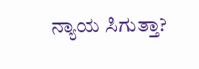ನ್ಯಾಯ ಸಿಗುತ್ತಾ?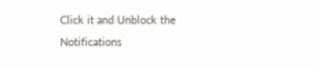Click it and Unblock the Notifications